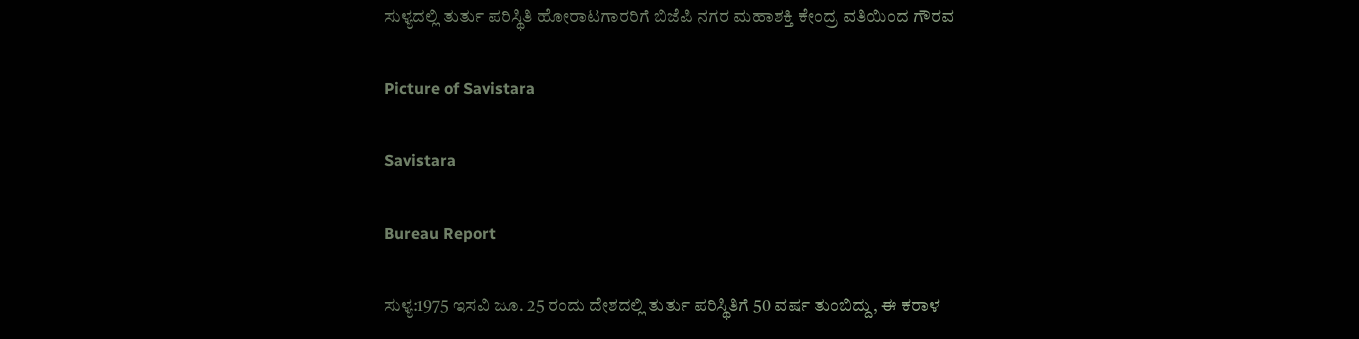ಸುಳ್ಯದಲ್ಲಿ ತುರ್ತು ಪರಿಸ್ಥಿತಿ ಹೋರಾಟಗಾರರಿಗೆ ಬಿಜೆಪಿ ನಗರ ಮಹಾಶಕ್ತಿ ಕೇಂದ್ರ ವತಿಯಿಂದ ಗೌರವ

Picture of Savistara

Savistara

Bureau Report

ಸುಳ್ಯ:1975 ಇಸವಿ ಜೂ. 25 ರಂದು ದೇಶದಲ್ಲಿ ತುರ್ತು ಪರಿಸ್ಥಿತಿಗೆ 50 ವರ್ಷ ತುಂಬಿದ್ದು, ಈ ಕರಾಳ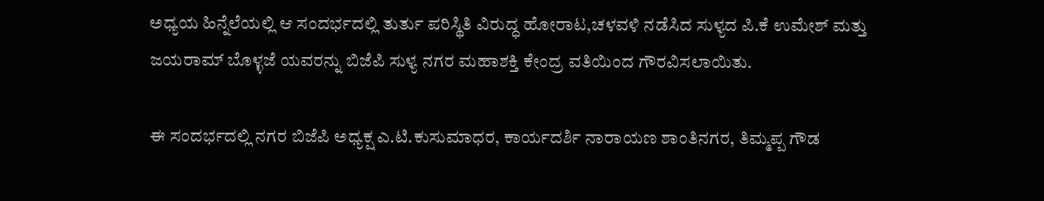ಅಧ್ಯಯ ಹಿನ್ನೆಲೆಯಲ್ಲಿ ಆ ಸಂದರ್ಭದಲ್ಲಿ ತುರ್ತು ಪರಿಸ್ಥಿತಿ ವಿರುದ್ಧ ಹೋರಾಟ,ಚಳವಳಿ ನಡೆಸಿದ ಸುಳ್ಯದ ಪಿ.ಕೆ ಉಮೇಶ್ ಮತ್ತು ಜಯರಾಮ್ ಬೊಳ್ಳಜೆ ಯವರನ್ನು ಬಿಜೆಪಿ ಸುಳ್ಯ ನಗರ ಮಹಾಶಕ್ತಿ ಕೇಂದ್ರ ವತಿಯಿಂದ ಗೌರವಿಸಲಾಯಿತು.

ಈ ಸಂದರ್ಭದಲ್ಲಿ ನಗರ ಬಿಜೆಪಿ ಅಧ್ಯಕ್ಷ ಎ.ಟಿ.ಕುಸುಮಾಧರ, ಕಾರ್ಯದರ್ಶಿ ನಾರಾಯಣ ಶಾಂತಿನಗರ, ತಿಮ್ಮಪ್ಪ‌ ಗೌಡ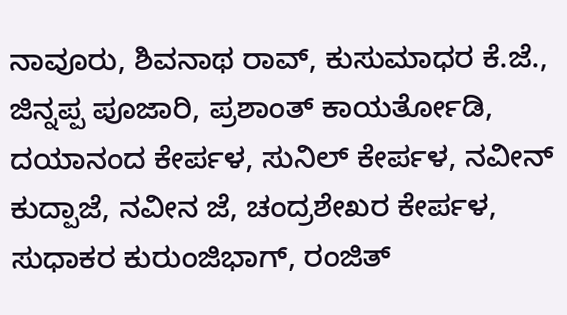ನಾವೂರು, ಶಿವನಾಥ ರಾವ್, ಕುಸುಮಾಧರ ಕೆ.ಜೆ., ಜಿನ್ನಪ್ಪ ಪೂಜಾರಿ, ಪ್ರಶಾಂತ್ ಕಾಯರ್ತೋಡಿ, ದಯಾನಂದ ಕೇರ್ಪಳ, ಸುನಿಲ್ ಕೇರ್ಪಳ, ನವೀನ್ ಕುದ್ಪಾಜೆ, ನವೀನ ಜೆ, ಚಂದ್ರಶೇಖರ ಕೇರ್ಪಳ, ಸುಧಾಕರ ಕುರುಂಜಿಭಾಗ್, ರಂಜಿತ್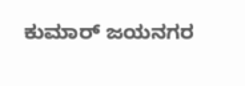ಕುಮಾರ್ ಜಯನಗರ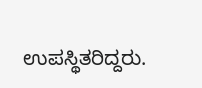ಉಪಸ್ಥಿತರಿದ್ದರು.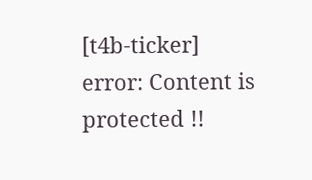[t4b-ticker]
error: Content is protected !!